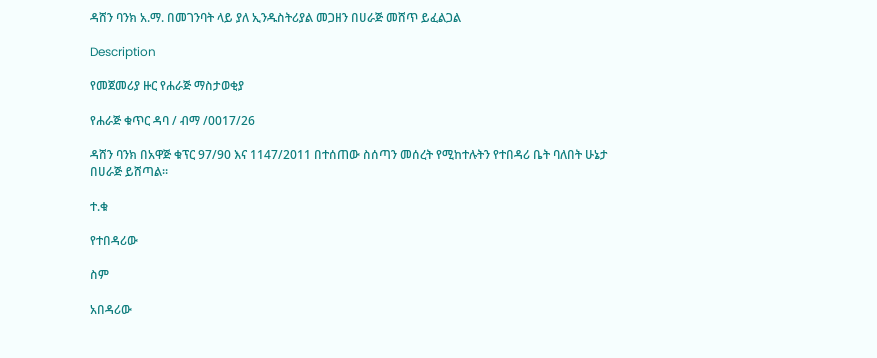ዳሸን ባንክ አ.ማ. በመገንባት ላይ ያለ ኢንዱስትሪያል መጋዘን በሀራጅ መሸጥ ይፈልጋል

Description

የመጀመሪያ ዙር የሐራጅ ማስታወቂያ

የሐራጅ ቁጥር ዳባ / ብማ /0017/26

ዳሸን ባንክ በአዋጅ ቁፕር 97/90 እና 1147/2011 በተሰጠው ስሰጣን መሰረት የሚከተሉትን የተበዳሪ ቤት ባለበት ሁኔታ በሀራጅ ይሸጣል።

ተ.ቁ

የተበዳሪው

ስም

አበዳሪው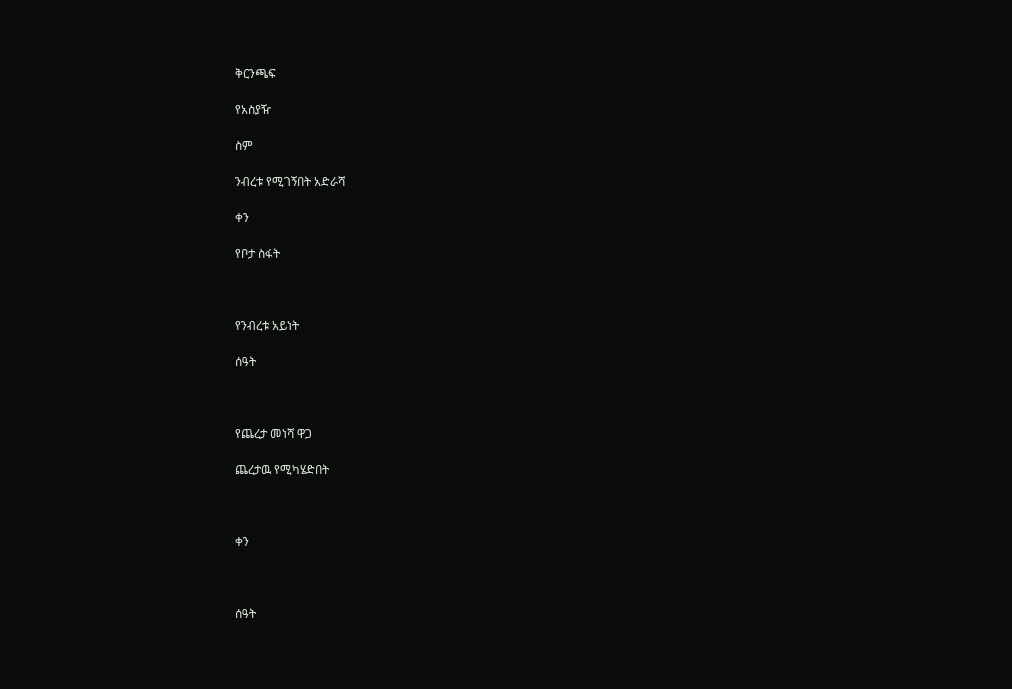ቅርንጫፍ

የአስያዥ

ስም

ንብረቱ የሚገኝበት አድራሻ

ቀን

የቦታ ስፋት



የንብረቱ አይነት

ሰዓት



የጨረታ መነሻ ዋጋ

ጨረታዉ የሚካሄድበት



ቀን



ሰዓት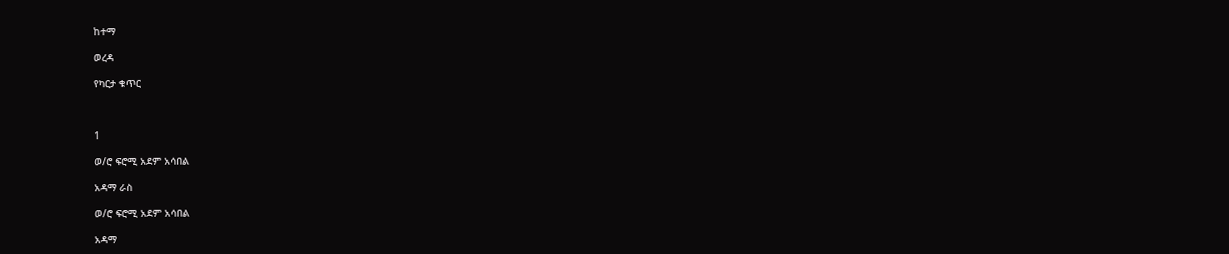ከተማ

ወረዳ

የካርታ ቁጥር



1

ወ/ሮ ፍሮሚ አደም አሳበል

አዳማ ራስ

ወ/ሮ ፍሮሚ አደም አሳበል

አዳማ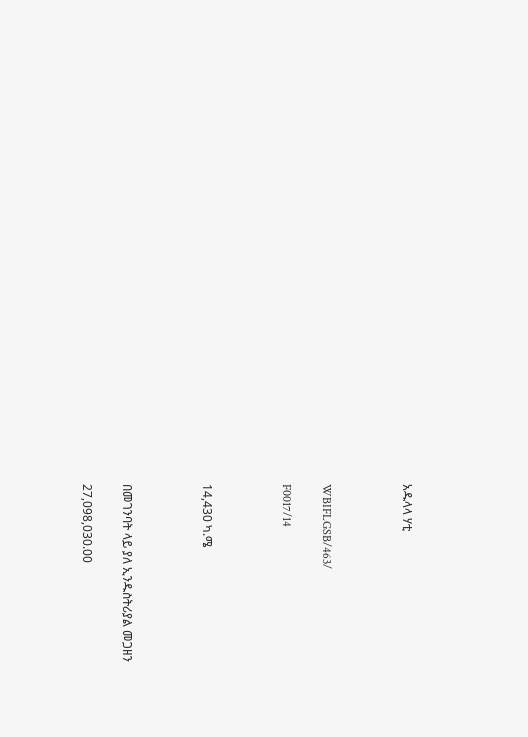አዱላላ ሃቲ



WBIFLGSB/463/

F0017/14



14,430 ካ.ሜ



በመገንባት ላይ ያለ ኢንዱስትሪያል መጋዘን

27,098,030.00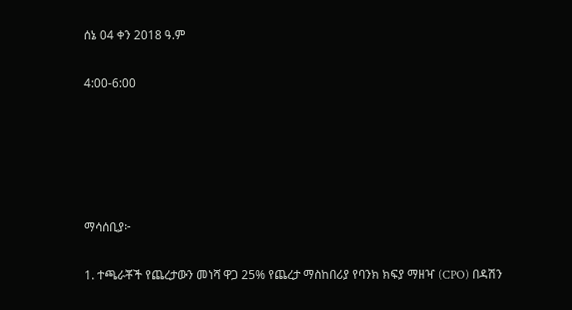ሰኔ 04 ቀን 2018 ዓ.ም

4:00-6:00





ማሳሰቢያ፦

1. ተጫራቾች የጨረታውን መነሻ ዋጋ 25% የጨረታ ማስከበሪያ የባንክ ክፍያ ማዘዣ (CPO) በዳሽን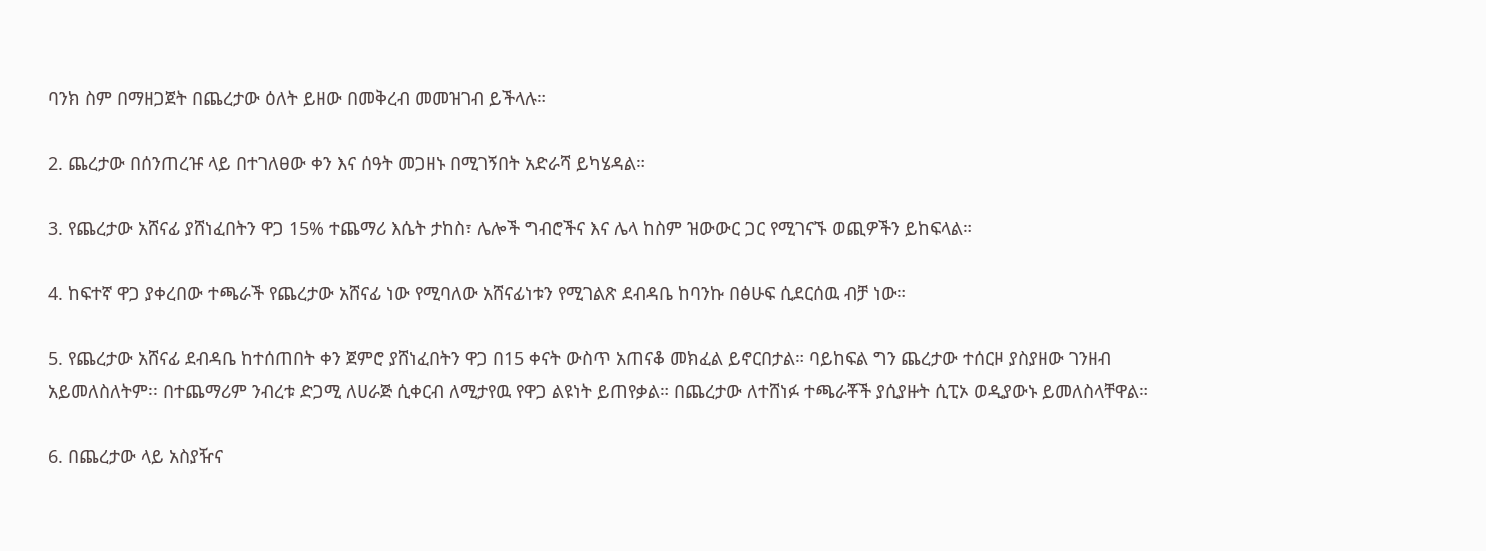ባንክ ስም በማዘጋጀት በጨረታው ዕለት ይዘው በመቅረብ መመዝገብ ይችላሉ።

2. ጨረታው በሰንጠረዡ ላይ በተገለፀው ቀን እና ሰዓት መጋዘኑ በሚገኝበት አድራሻ ይካሄዳል።

3. የጨረታው አሸናፊ ያሸነፈበትን ዋጋ 15% ተጨማሪ እሴት ታከስ፣ ሌሎች ግብሮችና እና ሌላ ከስም ዝውውር ጋር የሚገናኙ ወጪዎችን ይከፍላል።

4. ከፍተኛ ዋጋ ያቀረበው ተጫራች የጨረታው አሸናፊ ነው የሚባለው አሸናፊነቱን የሚገልጽ ደብዳቤ ከባንኩ በፅሁፍ ሲደርሰዉ ብቻ ነው።

5. የጨረታው አሸናፊ ደብዳቤ ከተሰጠበት ቀን ጀምሮ ያሸነፈበትን ዋጋ በ15 ቀናት ውስጥ አጠናቆ መክፈል ይኖርበታል። ባይከፍል ግን ጨረታው ተሰርዞ ያስያዘው ገንዘብ አይመለስለትም፡፡ በተጨማሪም ንብረቱ ድጋሚ ለሀራጅ ሲቀርብ ለሚታየዉ የዋጋ ልዩነት ይጠየቃል። በጨረታው ለተሸነፉ ተጫራቾች ያሲያዙት ሲፒኦ ወዲያውኑ ይመለስላቸዋል።

6. በጨረታው ላይ አስያዥና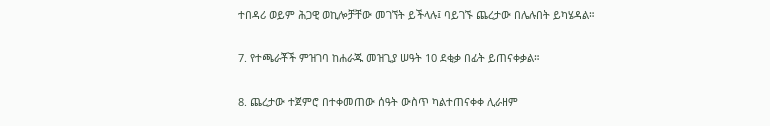ተበዳሪ ወይም ሕጋዊ ወኪሎቻቸው መገኘት ይችላሉ፤ ባይገኙ ጨረታው በሌሉበት ይካሄዳል።

7. የተጫራቾች ምዝገባ ከሐራጁ መዝጊያ ሠዓት 10 ደቂቃ በፊት ይጠናቀቃል።

8. ጨረታው ተጀምሮ በተቀመጠው ሰዓት ውስጥ ካልተጠናቀቀ ሊራዘም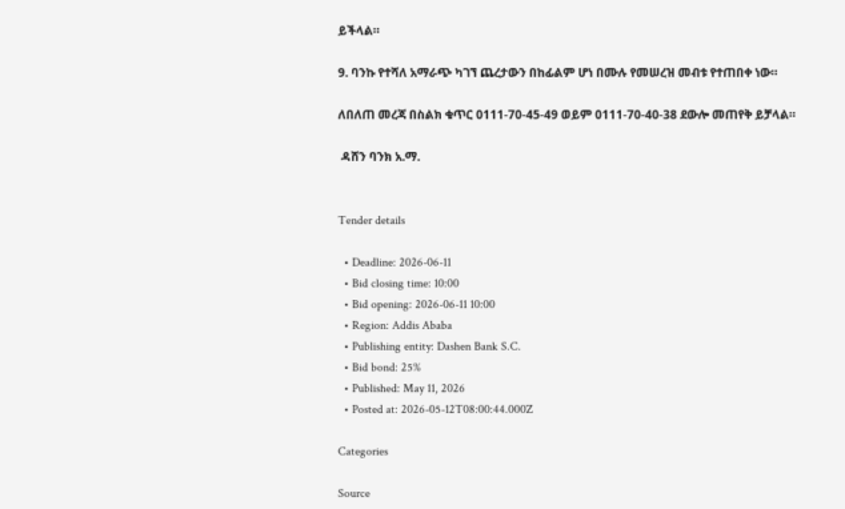ይችላል።

9. ባንኩ የተሻለ አማራጭ ካገኘ ጨረታውን በከፊልም ሆነ በሙሉ የመሠረዝ መብቱ የተጠበቀ ነው።

ለበለጠ መረጃ በስልክ ቁጥር 0111-70-45-49 ወይም 0111-70-40-38 ደውሎ መጠየቅ ይቻላል።

 ዳሸን ባንክ አ.ማ.


Tender details

  • Deadline: 2026-06-11
  • Bid closing time: 10:00
  • Bid opening: 2026-06-11 10:00
  • Region: Addis Ababa
  • Publishing entity: Dashen Bank S.C.
  • Bid bond: 25%
  • Published: May 11, 2026
  • Posted at: 2026-05-12T08:00:44.000Z

Categories

Source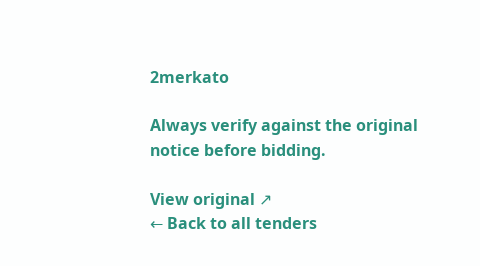2merkato

Always verify against the original notice before bidding.

View original ↗
← Back to all tenders